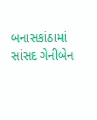બનાસકાંઠામાં સાંસદ ગેનીબેન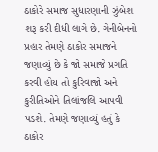ઠાકોરે સમાજ સુધારણાની ઝુંબેશ શરૂ કરી દીધી લાગે છે. ગેનીબેનનો પ્રહાર તેમણે ઠાકોર સમાજને જણાવ્યું છે કે જો સમાજે પ્રગતિ કરવી હોય તો કુરિવાજો અને કુરીતિઓને તિલાંજલિ આપવી પડશે. તેમણે જણાવ્યું હતું કે ઠાકોર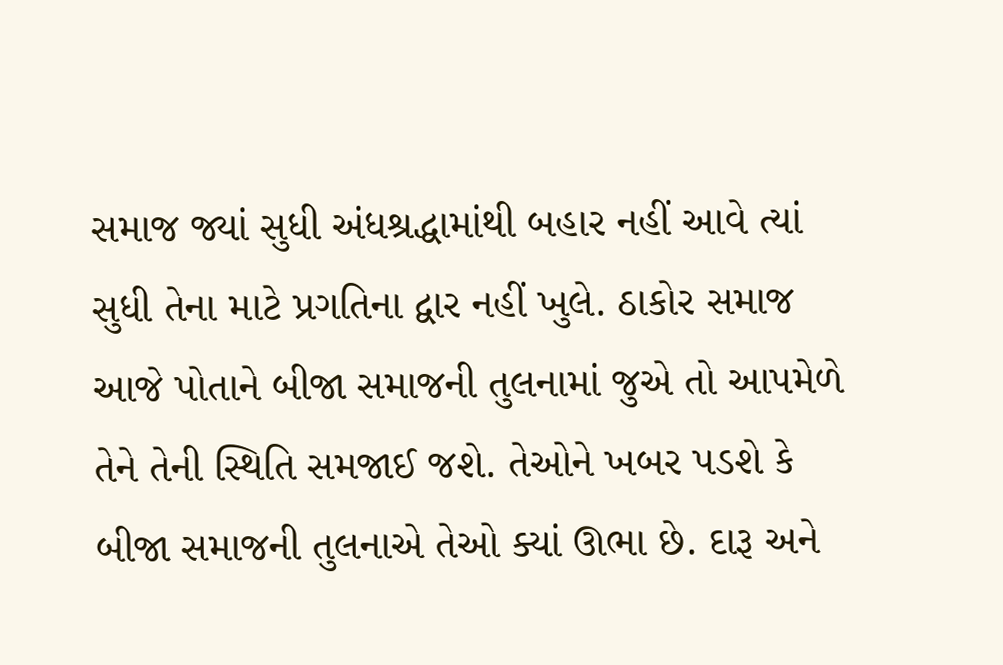સમાજ જ્યાં સુધી અંધશ્રદ્ધામાંથી બહાર નહીં આવે ત્યાં સુધી તેના માટે પ્રગતિના દ્વાર નહીં ખુલે. ઠાકોર સમાજ આજે પોતાને બીજા સમાજની તુલનામાં જુએ તો આપમેળે તેને તેની સ્થિતિ સમજાઈ જશે. તેઓને ખબર પડશે કે બીજા સમાજની તુલનાએ તેઓ ક્યાં ઊભા છે. દારૂ અને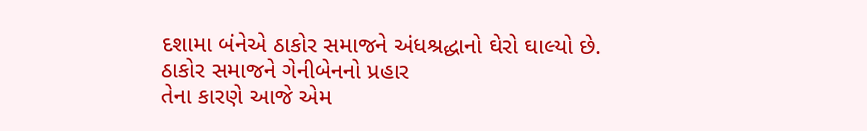દશામા બંનેએ ઠાકોર સમાજને અંધશ્રદ્ધાનો ઘેરો ઘાલ્યો છે.
ઠાકોર સમાજને ગેનીબેનનો પ્રહાર
તેના કારણે આજે એમ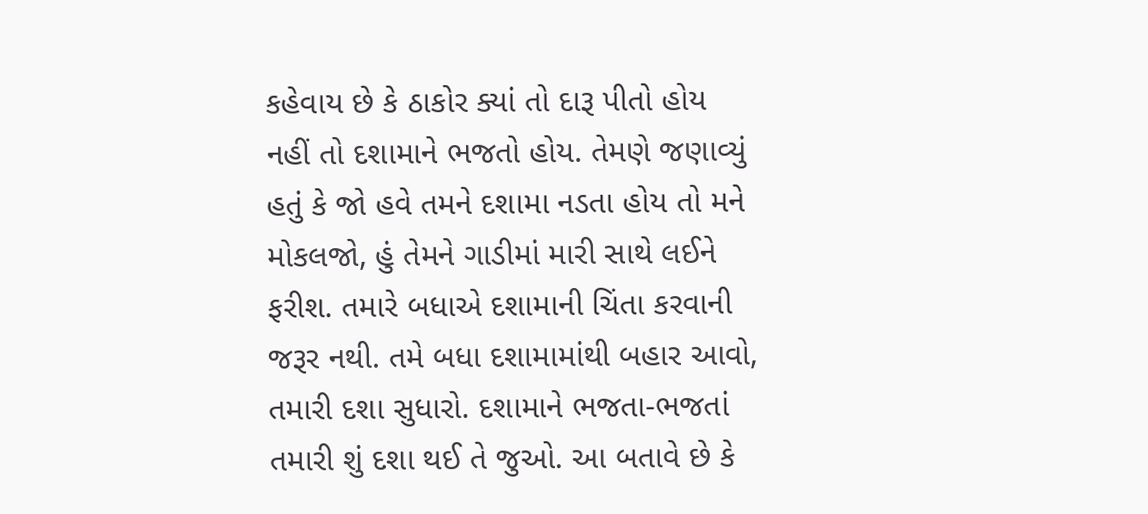કહેવાય છે કે ઠાકોર ક્યાં તો દારૂ પીતો હોય નહીં તો દશામાને ભજતો હોય. તેમણે જણાવ્યું હતું કે જો હવે તમને દશામા નડતા હોય તો મને મોકલજો, હું તેમને ગાડીમાં મારી સાથે લઈને ફરીશ. તમારે બધાએ દશામાની ચિંતા કરવાની જરૂર નથી. તમે બધા દશામામાંથી બહાર આવો, તમારી દશા સુધારો. દશામાને ભજતા-ભજતાં તમારી શું દશા થઈ તે જુઓ. આ બતાવે છે કે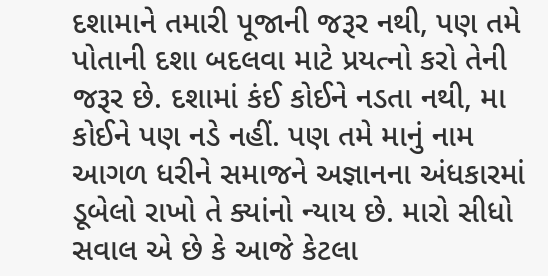દશામાને તમારી પૂજાની જરૂર નથી, પણ તમે પોતાની દશા બદલવા માટે પ્રયત્નો કરો તેની જરૂર છે. દશામાં કંઈ કોઈને નડતા નથી, મા કોઈને પણ નડે નહીં. પણ તમે માનું નામ આગળ ધરીને સમાજને અજ્ઞાનના અંધકારમાં ડૂબેલો રાખો તે ક્યાંનો ન્યાય છે. મારો સીધો સવાલ એ છે કે આજે કેટલા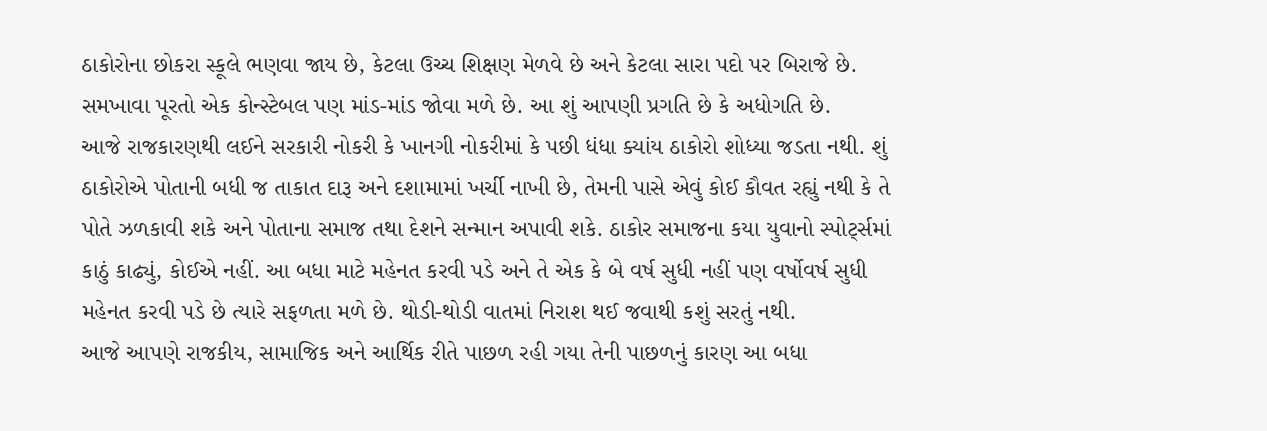ઠાકોરોના છોકરા સ્કૂલે ભણવા જાય છે, કેટલા ઉચ્ચ શિક્ષણ મેળવે છે અને કેટલા સારા પદો પર બિરાજે છે. સમખાવા પૂરતો એક કોન્સ્ટેબલ પણ માંડ-માંડ જોવા મળે છે. આ શું આપણી પ્રગતિ છે કે અધોગતિ છે.
આજે રાજકારણથી લઈને સરકારી નોકરી કે ખાનગી નોકરીમાં કે પછી ધંધા ક્યાંય ઠાકોરો શોધ્યા જડતા નથી. શું ઠાકોરોએ પોતાની બધી જ તાકાત દારૂ અને દશામામાં ખર્ચી નાખી છે, તેમની પાસે એવું કોઈ કૌવત રહ્યું નથી કે તે પોતે ઝળકાવી શકે અને પોતાના સમાજ તથા દેશને સન્માન અપાવી શકે. ઠાકોર સમાજના કયા યુવાનો સ્પોર્ટ્સમાં કાઠું કાઢ્યું, કોઈએ નહીં. આ બધા માટે મહેનત કરવી પડે અને તે એક કે બે વર્ષ સુધી નહીં પણ વર્ષોવર્ષ સુધી મહેનત કરવી પડે છે ત્યારે સફળતા મળે છે. થોડી-થોડી વાતમાં નિરાશ થઈ જવાથી કશું સરતું નથી.
આજે આપણે રાજકીય, સામાજિક અને આર્થિક રીતે પાછળ રહી ગયા તેની પાછળનું કારણ આ બધા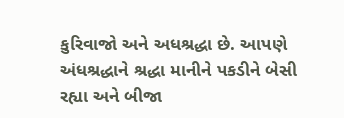કુરિવાજો અને અધશ્રદ્ધા છે. આપણે અંધશ્રદ્ધાને શ્રદ્ધા માનીને પકડીને બેસી રહ્યા અને બીજા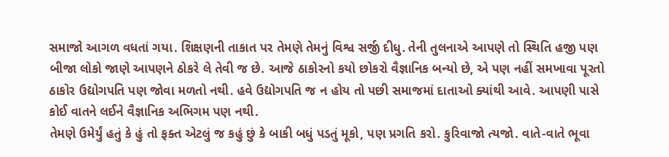સમાજો આગળ વધતાં ગયા. શિક્ષણની તાકાત પર તેમણે તેમનું વિશ્વ સર્જી દીધુ. તેની તુલનાએ આપણે તો સ્થિતિ હજી પણ બીજા લોકો જાણે આપણને ઠોકરે લે તેવી જ છે. આજે ઠાકોરનો કયો છોકરો વૈજ્ઞાનિક બન્યો છે, એ પણ નહીં સમખાવા પૂરતો ઠાકોર ઉદ્યોગપતિ પણ જોવા મળતો નથી. હવે ઉદ્યોગપતિ જ ન હોય તો પછી સમાજમાં દાતાઓ ક્યાંથી આવે. આપણી પાસે કોઈ વાતને લઈને વૈજ્ઞાનિક અભિગમ પણ નથી.
તેમણે ઉમેર્યું હતું કે હું તો ફક્ત એટલું જ કહું છું કે બાકી બધું પડતું મૂકો, પણ પ્રગતિ કરો. કુરિવાજો ત્યજો. વાતે-વાતે ભૂવા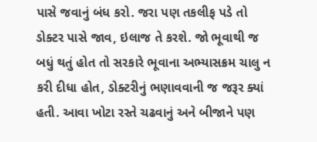પાસે જવાનું બંધ કરો. જરા પણ તકલીફ પડે તો ડોક્ટર પાસે જાવ, ઇલાજ તે કરશે. જો ભૂવાથી જ બધું થતું હોત તો સરકારે ભૂવાના અભ્યાસક્રમ ચાલુ ન કરી દીધા હોત, ડોક્ટરીનું ભણાવવાની જ જરૂર ક્યાં હતી. આવા ખોટા રસ્તે ચઢવાનું અને બીજાને પણ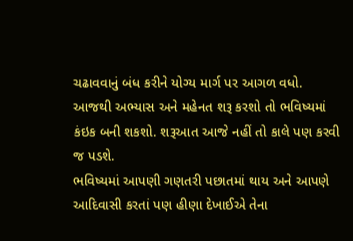ચઢાવવાનું બંધ કરીને યોગ્ય માર્ગ પર આગળ વધો. આજથી અભ્યાસ અને મહેનત શરૂ કરશો તો ભવિષ્યમાં કંઇક બની શકશો. શરૂઆત આજે નહીં તો કાલે પણ કરવી જ પડશે.
ભવિષ્યમાં આપણી ગણતરી પછાતમાં થાય અને આપણે આદિવાસી કરતાં પણ હીણા દેખાઈએ તેના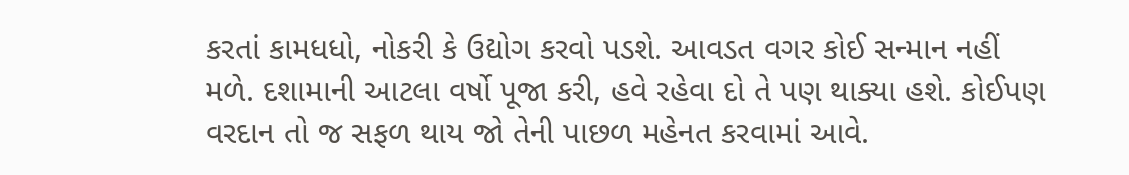કરતાં કામધધો, નોકરી કે ઉદ્યોગ કરવો પડશે. આવડત વગર કોઈ સન્માન નહીં મળે. દશામાની આટલા વર્ષો પૂજા કરી, હવે રહેવા દો તે પણ થાક્યા હશે. કોઈપણ વરદાન તો જ સફળ થાય જો તેની પાછળ મહેનત કરવામાં આવે.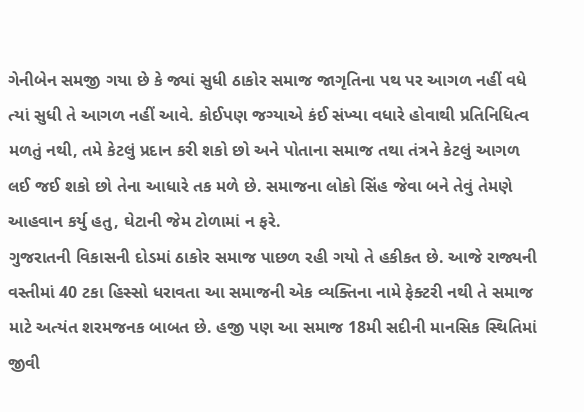ગેનીબેન સમજી ગયા છે કે જ્યાં સુધી ઠાકોર સમાજ જાગૃતિના પથ પર આગળ નહીં વધે ત્યાં સુધી તે આગળ નહીં આવે. કોઈપણ જગ્યાએ કંઈ સંખ્યા વધારે હોવાથી પ્રતિનિધિત્વ મળતું નથી, તમે કેટલું પ્રદાન કરી શકો છો અને પોતાના સમાજ તથા તંત્રને કેટલું આગળ લઈ જઈ શકો છો તેના આધારે તક મળે છે. સમાજના લોકો સિંહ જેવા બને તેવું તેમણે આહવાન કર્યુ હતુ, ઘેટાની જેમ ટોળામાં ન ફરે.
ગુજરાતની વિકાસની દોડમાં ઠાકોર સમાજ પાછળ રહી ગયો તે હકીકત છે. આજે રાજ્યની વસ્તીમાં 40 ટકા હિસ્સો ધરાવતા આ સમાજની એક વ્યક્તિના નામે ફેક્ટરી નથી તે સમાજ માટે અત્યંત શરમજનક બાબત છે. હજી પણ આ સમાજ 18મી સદીની માનસિક સ્થિતિમાં જીવી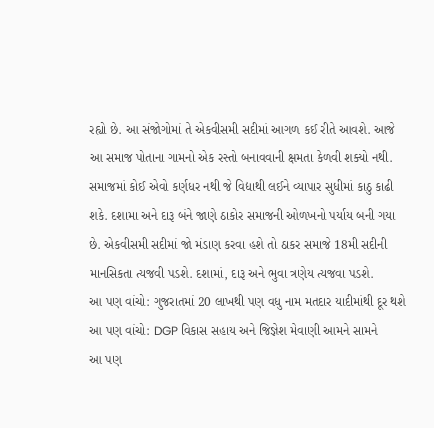રહ્યો છે. આ સંજોગોમાં તે એકવીસમી સદીમાં આગળ કઈ રીતે આવશે. આજે આ સમાજ પોતાના ગામનો એક રસ્તો બનાવવાની ક્ષમતા કેળવી શક્યો નથી. સમાજમાં કોઈ એવો કર્ણધર નથી જે વિદ્યાથી લઈને વ્યાપાર સુધીમાં કાઠુ કાઢી શકે. દશામા અને દારૂ બંને જાણે ઠાકોર સમાજની ઓળખનો પર્યાય બની ગયા છે. એકવીસમી સદીમાં જો મંડાણ કરવા હશે તો ઠાકર સમાજે 18મી સદીની માનસિકતા ત્યજવી પડશે. દશામાં, દારૂ અને ભુવા ત્રણેય ત્યજવા પડશે.
આ પણ વાંચો: ગુજરાતમાં 20 લાખથી પણ વધુ નામ મતદાર યાદીમાંથી દૂર થશે
આ પણ વાંચો: DGP વિકાસ સહાય અને જિજ્ઞેશ મેવાણી આમને સામને
આ પણ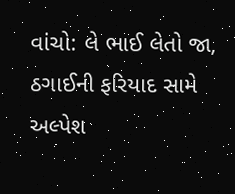વાંચો: લે ભાઈ લેતો જા, ઠગાઈની ફરિયાદ સામે અલ્પેશ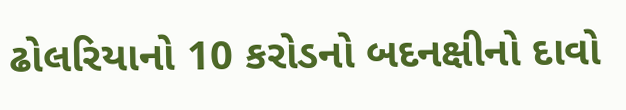ઢોલરિયાનો 10 કરોડનો બદનક્ષીનો દાવો